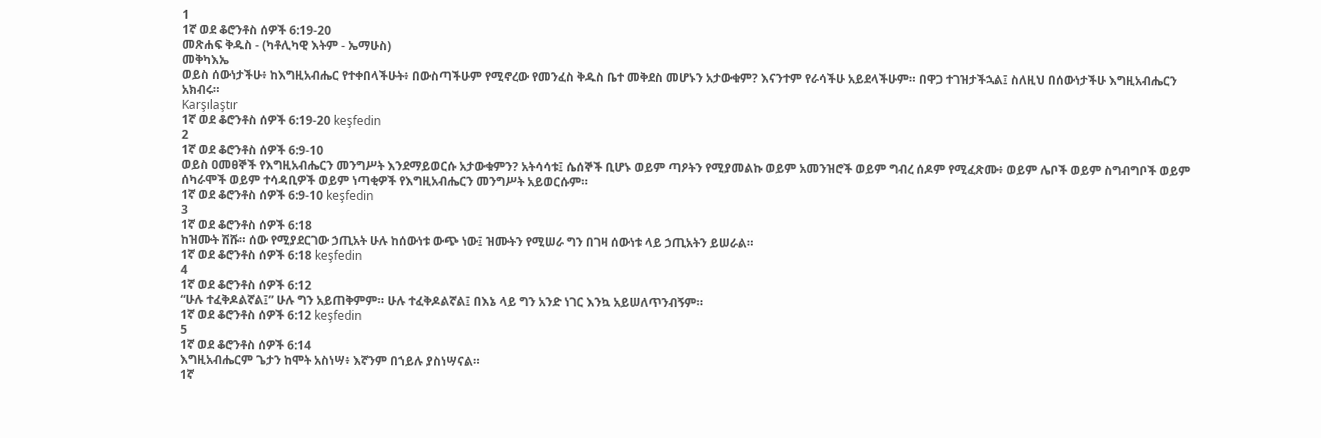1
1ኛ ወደ ቆሮንቶስ ሰዎች 6:19-20
መጽሐፍ ቅዱስ - (ካቶሊካዊ እትም - ኤማሁስ)
መቅካእኤ
ወይስ ሰውነታችሁ፥ ከእግዚአብሔር የተቀበላችሁት፥ በውስጣችሁም የሚኖረው የመንፈስ ቅዱስ ቤተ መቅደስ መሆኑን አታውቁም? እናንተም የራሳችሁ አይደላችሁም። በዋጋ ተገዝታችኋል፤ ስለዚህ በሰውነታችሁ እግዚአብሔርን አክብሩ።
Karşılaştır
1ኛ ወደ ቆሮንቶስ ሰዎች 6:19-20 keşfedin
2
1ኛ ወደ ቆሮንቶስ ሰዎች 6:9-10
ወይስ ዐመፀኞች የእግዚአብሔርን መንግሥት እንደማይወርሱ አታውቁምን? አትሳሳቱ፤ ሴሰኞች ቢሆኑ ወይም ጣዖትን የሚያመልኩ ወይም አመንዝሮች ወይም ግብረ ሰዶም የሚፈጽሙ፥ ወይም ሌቦች ወይም ስግብግቦች ወይም ሰካራሞች ወይም ተሳዳቢዎች ወይም ነጣቂዎች የእግዚአብሔርን መንግሥት አይወርሱም።
1ኛ ወደ ቆሮንቶስ ሰዎች 6:9-10 keşfedin
3
1ኛ ወደ ቆሮንቶስ ሰዎች 6:18
ከዝሙት ሽሹ። ሰው የሚያደርገው ኃጢአት ሁሉ ከሰውነቱ ውጭ ነው፤ ዝሙትን የሚሠራ ግን በገዛ ሰውነቱ ላይ ኃጢአትን ይሠራል።
1ኛ ወደ ቆሮንቶስ ሰዎች 6:18 keşfedin
4
1ኛ ወደ ቆሮንቶስ ሰዎች 6:12
“ሁሉ ተፈቅዶልኛል፤” ሁሉ ግን አይጠቅምም። ሁሉ ተፈቅዶልኛል፤ በእኔ ላይ ግን አንድ ነገር እንኳ አይሠለጥንብኝም።
1ኛ ወደ ቆሮንቶስ ሰዎች 6:12 keşfedin
5
1ኛ ወደ ቆሮንቶስ ሰዎች 6:14
እግዚአብሔርም ጌታን ከሞት አስነሣ፥ እኛንም በኀይሉ ያስነሣናል።
1ኛ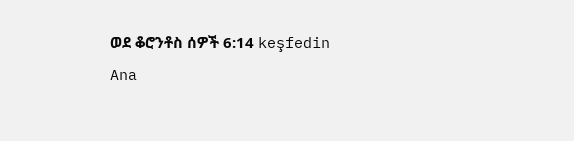ወደ ቆሮንቶስ ሰዎች 6:14 keşfedin
Ana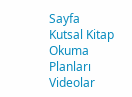Sayfa
Kutsal Kitap
Okuma Planları
Videolar